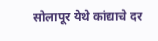सोलापूर येथे कांद्याचे दर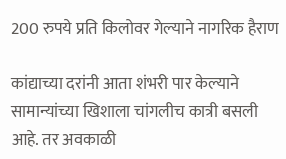200 रुपये प्रति किलोवर गेल्याने नागरिक हैराण

कांद्याच्या दरांनी आता शंभरी पार केल्याने सामान्यांच्या खिशाला चांगलीच कात्री बसली आहे. तर अवकाळी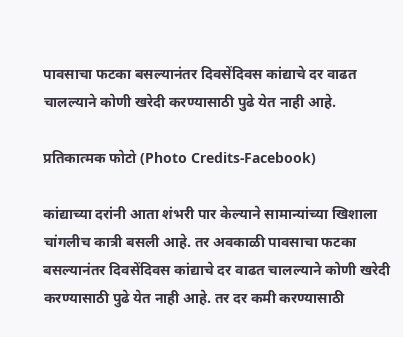पावसाचा फटका बसल्यानंतर दिवसेंदिवस कांद्याचे दर वाढत चालल्याने कोणी खरेदी करण्यासाठी पुढे येत नाही आहे.

प्रतिकात्मक फोटो (Photo Credits-Facebook)

कांद्याच्या दरांनी आता शंभरी पार केल्याने सामान्यांच्या खिशाला चांगलीच कात्री बसली आहे. तर अवकाळी पावसाचा फटका बसल्यानंतर दिवसेंदिवस कांद्याचे दर वाढत चालल्याने कोणी खरेदी करण्यासाठी पुढे येत नाही आहे. तर दर कमी करण्यासाठी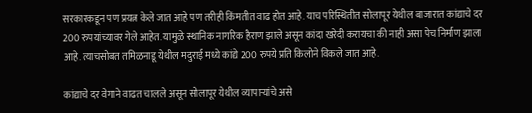सरकारकडून पण प्रयत्न केले जात आहे पण तरीही किंमतीत वाढ होत आहे. याच परिस्थितीत सोलापूर येथील बाजारात कांद्याचे दर 200 रुपयांच्यावर गेले आहेत. यामुळे स्थानिक नागरिक हैराण झाले असून कांदा खरेदी करायचा की नाही असा पेच निर्माण झाला आहे. त्याचसोबत तमिळनाडू येथील मदुराई मध्ये कांद्ये 200 रुपये प्रति किलोने विकले जात आहे.

कांद्याचे दर वेगाने वाढत चालले असून सोलापूर येथील व्यापाऱ्यांचे असे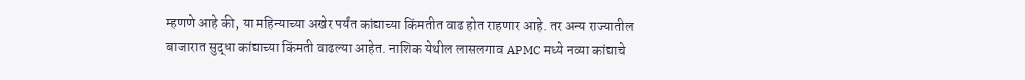म्हणणे आहे की, या महिन्याच्या अखेर पर्यंत कांद्याच्या किंमतीत वाढ होत राहणार आहे. तर अन्य राज्यातील बाजारात सुद्धा कांद्याच्या किंमती वाढल्या आहेत. नाशिक येथील लासलगाव APMC मध्ये नव्या कांद्याचे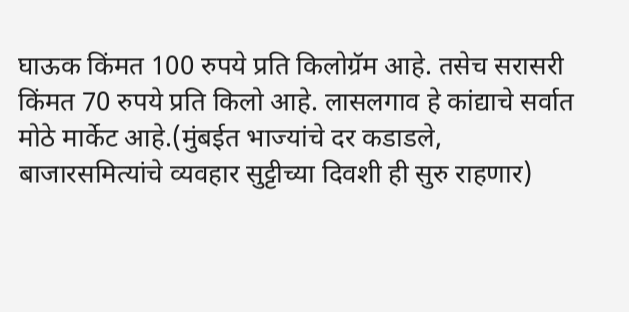घाऊक किंमत 100 रुपये प्रति किलोग्रॅम आहे. तसेच सरासरी किंमत 70 रुपये प्रति किलो आहे. लासलगाव हे कांद्याचे सर्वात मोठे मार्केट आहे.(मुंबईत भाज्यांचे दर कडाडले, बाजारसमित्यांचे व्यवहार सुट्टीच्या दिवशी ही सुरु राहणार)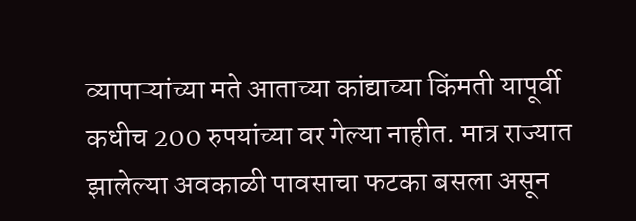व्यापाऱ्यांच्या मते आताच्या कांद्याच्या किंमती यापूर्वी कधीच 200 रुपयांच्या वर गेल्या नाहीत. मात्र राज्यात झालेल्या अवकाळी पावसाचा फटका बसला असून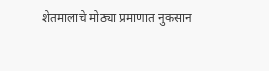शेतमालाचे मोठ्या प्रमाणात नुकसान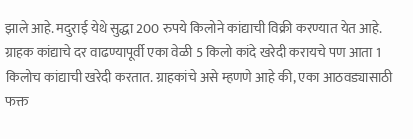झाले आहे. मदुराई येथे सुद्धा 200 रुपये किलोने कांद्याची विक्री करण्यात येत आहे. ग्राहक कांद्याचे दर वाढण्यापूर्वी एका वेळी 5 किलो कांदे खरेदी करायचे पण आता 1 किलोच कांद्याची खरेदी करतात. ग्राहकांचे असे म्हणणे आहे की, एका आठवड्यासाठी फक्त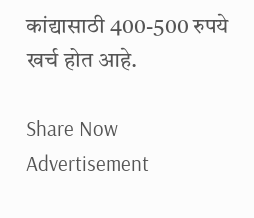कांद्यासाठी 400-500 रुपये खर्च होत आहे.

Share Now
Advertisement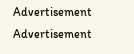Advertisement
Advertisement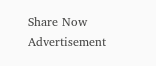Share Now
Advertisement